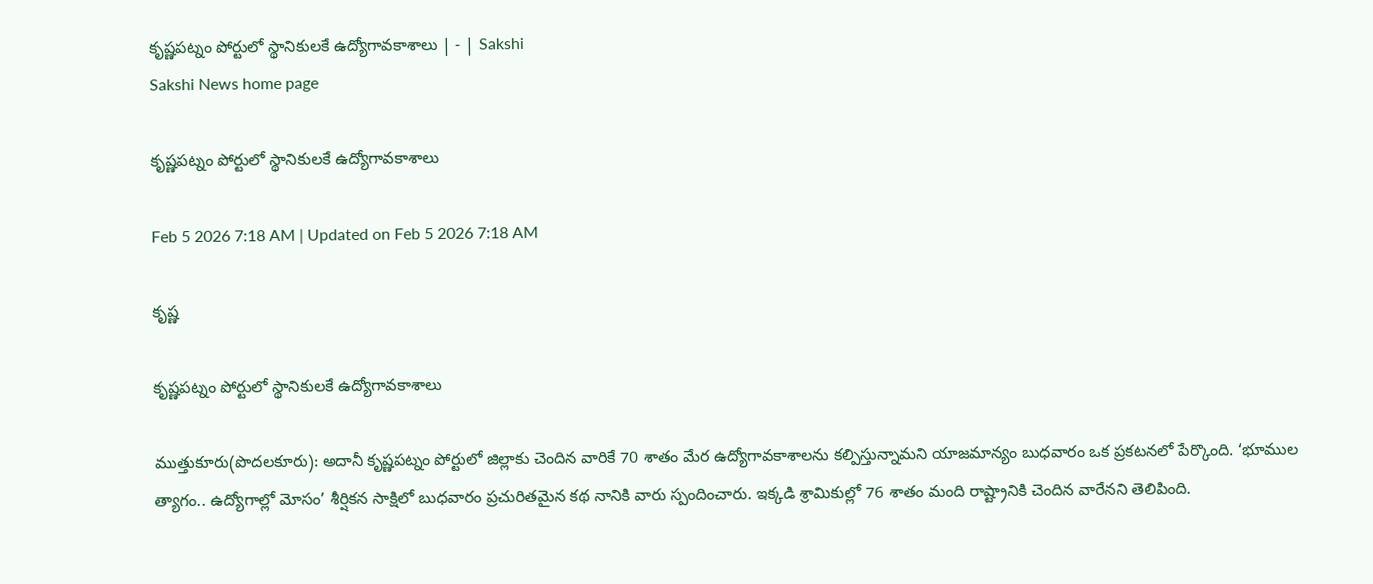కృష్ణపట్నం పోర్టులో స్థానికులకే ఉద్యోగావకాశాలు | - | Sakshi
Sakshi News home page

కృష్ణపట్నం పోర్టులో స్థానికులకే ఉద్యోగావకాశాలు

Feb 5 2026 7:18 AM | Updated on Feb 5 2026 7:18 AM

కృష్ణ

కృష్ణపట్నం పోర్టులో స్థానికులకే ఉద్యోగావకాశాలు

ముత్తుకూరు(పొదలకూరు): అదానీ కృష్ణపట్నం పోర్టులో జిల్లాకు చెందిన వారికే 70 శాతం మేర ఉద్యోగావకాశాలను కల్పిస్తున్నామని యాజమాన్యం బుధవారం ఒక ప్రకటనలో పేర్కొంది. ‘భూముల త్యాగం.. ఉద్యోగాల్లో మోసం’ శీర్షికన సాక్షిలో బుధవారం ప్రచురితమైన కథ నానికి వారు స్పందించారు. ఇక్కడి శ్రామికుల్లో 76 శాతం మంది రాష్ట్రానికి చెందిన వారేనని తెలిపింది.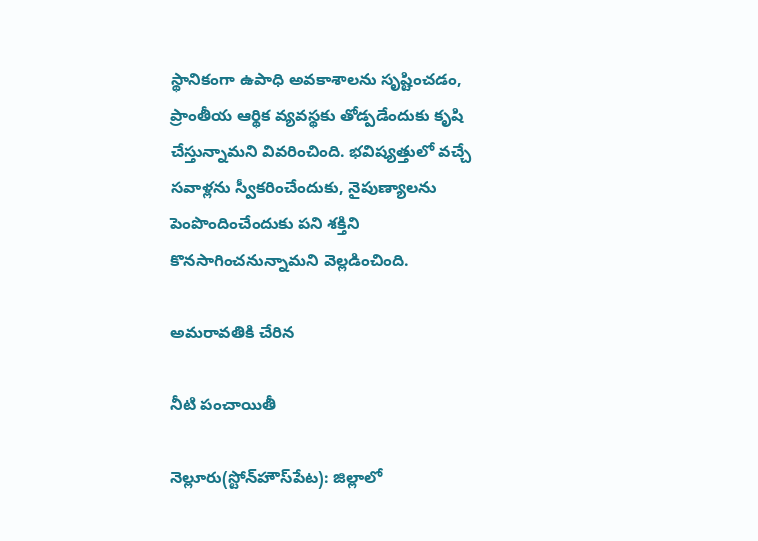స్థానికంగా ఉపాధి అవకాశాలను సృష్టించడం, ప్రాంతీయ ఆర్థిక వ్యవస్థకు తోడ్పడేందుకు కృషి చేస్తున్నామని వివరించింది. భవిష్యత్తులో వచ్చే సవాళ్లను స్వీకరించేందుకు, నైపుణ్యాలను పెంపొందించేందుకు పని శక్తిని కొనసాగించనున్నామని వెల్లడించింది.

అమరావతికి చేరిన

నీటి పంచాయితీ

నెల్లూరు(స్టోన్‌హౌస్‌పేట): జిల్లాలో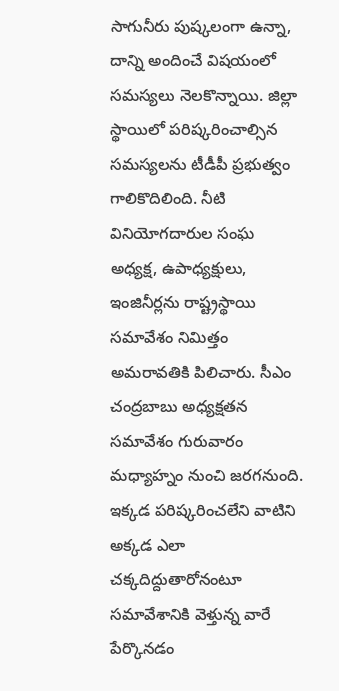సాగునీరు పుష్కలంగా ఉన్నా, దాన్ని అందించే విషయంలో సమస్యలు నెలకొన్నాయి. జిల్లా స్థాయిలో పరిష్కరించాల్సిన సమస్యలను టీడీపీ ప్రభుత్వం గాలికొదిలింది. నీటి వినియోగదారుల సంఘ అధ్యక్ష, ఉపాధ్యక్షులు, ఇంజినీర్లను రాష్ట్రస్థాయి సమావేశం నిమిత్తం అమరావతికి పిలిచారు. సీఎం చంద్రబాబు అధ్యక్షతన సమావేశం గురువారం మధ్యాహ్నం నుంచి జరగనుంది. ఇక్కడ పరిష్కరించలేని వాటిని అక్కడ ఎలా చక్కదిద్దుతారోనంటూ సమావేశానికి వెళ్తున్న వారే పేర్కొనడం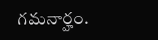గమనార్హం.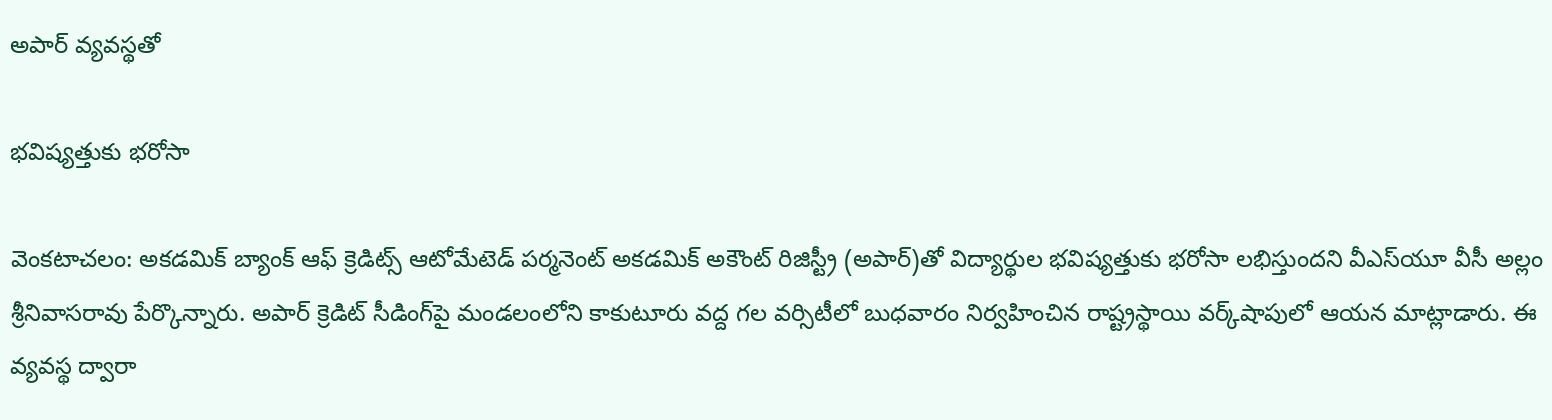అపార్‌ వ్యవస్థతో

భవిష్యత్తుకు భరోసా

వెంకటాచలం: అకడమిక్‌ బ్యాంక్‌ ఆఫ్‌ క్రెడిట్స్‌ ఆటోమేటెడ్‌ పర్మనెంట్‌ అకడమిక్‌ అకౌంట్‌ రిజిస్ట్రీ (అపార్‌)తో విద్యార్థుల భవిష్యత్తుకు భరోసా లభిస్తుందని వీఎస్‌యూ వీసీ అల్లం శ్రీనివాసరావు పేర్కొన్నారు. అపార్‌ క్రెడిట్‌ సీడింగ్‌పై మండలంలోని కాకుటూరు వద్ద గల వర్సిటీలో బుధవారం నిర్వహించిన రాష్ట్రస్థాయి వర్క్‌షాపులో ఆయన మాట్లాడారు. ఈ వ్యవస్థ ద్వారా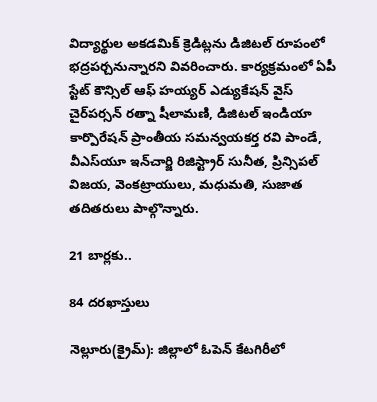విద్యార్థుల అకడమిక్‌ క్రెడిట్లను డిజిటల్‌ రూపంలో భద్రపర్చనున్నారని వివరించారు. కార్యక్రమంలో ఏపీ స్టేట్‌ కౌన్సిల్‌ ఆఫ్‌ హయ్యర్‌ ఎడ్యుకేషన్‌ వైస్‌ చైర్‌పర్సన్‌ రత్నా షీలామణి, డిజిటల్‌ ఇండియా కార్పొరేషన్‌ ప్రాంతీయ సమన్వయకర్త రవి పాండే, వీఎస్‌యూ ఇన్‌చార్జి రిజిస్ట్రార్‌ సునీత, ప్రిన్సిపల్‌ విజయ, వెంకట్రాయులు, మధుమతి, సుజాత తదితరులు పాల్గొన్నారు.

21 బార్లకు..

84 దరఖాస్తులు

నెల్లూరు(క్రైమ్‌): జిల్లాలో ఓపెన్‌ కేటగిరీలో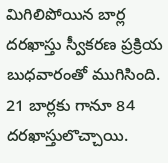మిగిలిపోయిన బార్ల దరఖాస్తు స్వీకరణ ప్రక్రియ బుధవారంతో ముగిసింది. 21 బార్లకు గానూ 84 దరఖాస్తులొచ్చాయి.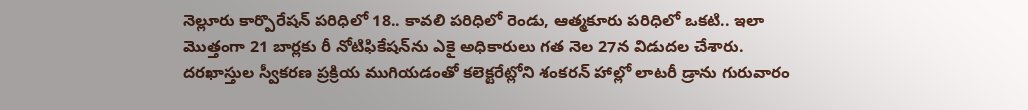నెల్లూరు కార్పొరేషన్‌ పరిధిలో 18.. కావలి పరిధిలో రెండు, ఆత్మకూరు పరిధిలో ఒకటి.. ఇలా మొత్తంగా 21 బార్లకు రీ నోటిఫికేషన్‌ను ఎకై అధికారులు గత నెల 27న విడుదల చేశారు. దరఖాస్తుల స్వీకరణ ప్రక్రియ ముగియడంతో కలెక్టరేట్లోని శంకరన్‌ హాల్లో లాటరీ డ్రాను గురువారం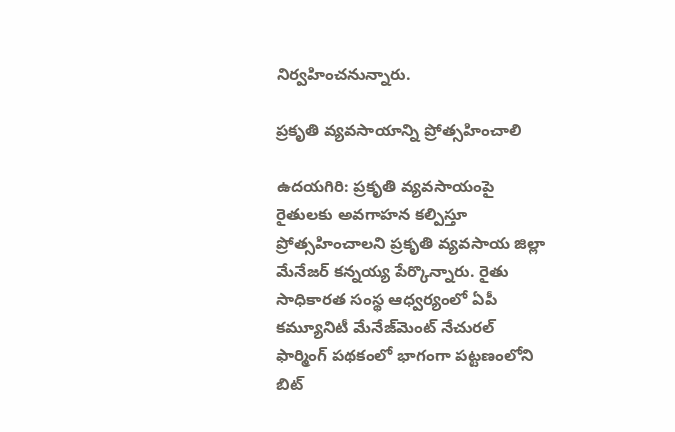నిర్వహించనున్నారు.

ప్రకృతి వ్యవసాయాన్ని ప్రోత్సహించాలి

ఉదయగిరి: ప్రకృతి వ్యవసాయంపై రైతులకు అవగాహన కల్పిస్తూ ప్రోత్సహించాలని ప్రకృతి వ్యవసాయ జిల్లా మేనేజర్‌ కన్నయ్య పేర్కొన్నారు. రైతు సాధికారత సంస్థ ఆధ్వర్యంలో ఏపీ కమ్యూనిటీ మేనేజ్‌మెంట్‌ నేచురల్‌ ఫార్మింగ్‌ పథకంలో భాగంగా పట్టణంలోని బిట్‌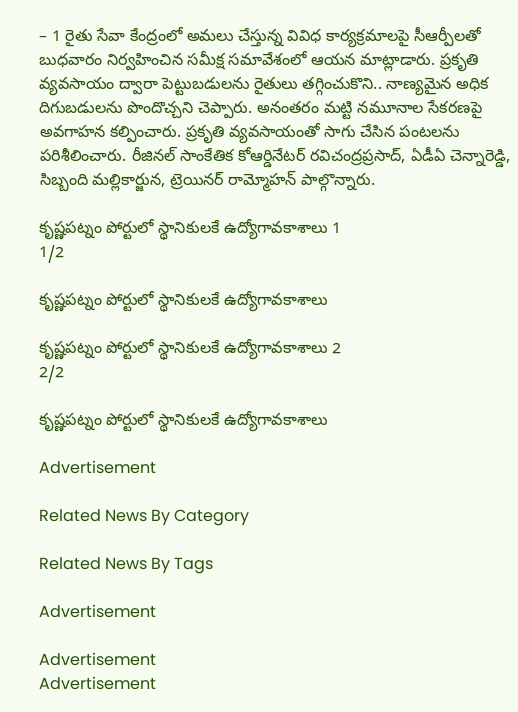– 1 రైతు సేవా కేంద్రంలో అమలు చేస్తున్న వివిధ కార్యక్రమాలపై సీఆర్పీలతో బుధవారం నిర్వహించిన సమీక్ష సమావేశంలో ఆయన మాట్లాడారు. ప్రకృతి వ్యవసాయం ద్వారా పెట్టుబడులను రైతులు తగ్గించుకొని.. నాణ్యమైన అధిక దిగుబడులను పొందొచ్చని చెప్పారు. అనంతరం మట్టి నమూనాల సేకరణపై అవగాహన కల్పించారు. ప్రకృతి వ్యవసాయంతో సాగు చేసిన పంటలను పరిశీలించారు. రీజినల్‌ సాంకేతిక కోఆర్డినేటర్‌ రవిచంద్రప్రసాద్‌, ఏడీఏ చెన్నారెడ్డి, సిబ్బంది మల్లికార్జున, ట్రెయినర్‌ రామ్మోహన్‌ పాల్గొన్నారు.

కృష్ణపట్నం పోర్టులో స్థానికులకే ఉద్యోగావకాశాలు 1
1/2

కృష్ణపట్నం పోర్టులో స్థానికులకే ఉద్యోగావకాశాలు

కృష్ణపట్నం పోర్టులో స్థానికులకే ఉద్యోగావకాశాలు 2
2/2

కృష్ణపట్నం పోర్టులో స్థానికులకే ఉద్యోగావకాశాలు

Advertisement

Related News By Category

Related News By Tags

Advertisement

Advertisement
Advertisement